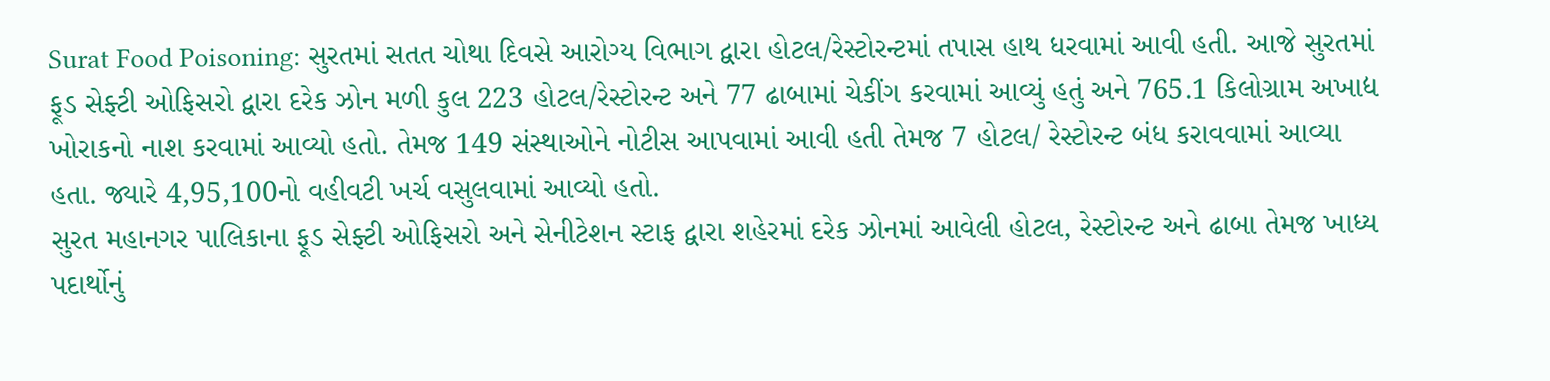Surat Food Poisoning: સુરતમાં સતત ચોથા દિવસે આરોગ્ય વિભાગ દ્વારા હોટલ/રેસ્ટોરન્ટમાં તપાસ હાથ ધરવામાં આવી હતી. આજે સુરતમાં ફૂડ સેફ્ટી ઓફિસરો દ્વારા દરેક ઝોન મળી કુલ 223 હોટલ/રેસ્ટોરન્ટ અને 77 ઢાબામાં ચેકીંગ કરવામાં આવ્યું હતું અને 765.1 કિલોગ્રામ અખાદ્ય ખોરાકનો નાશ કરવામાં આવ્યો હતો. તેમજ 149 સંસ્થાઓને નોટીસ આપવામાં આવી હતી તેમજ 7 હોટલ/ રેસ્ટોરન્ટ બંધ કરાવવામાં આવ્યા હતા. જ્યારે 4,95,100નો વહીવટી ખર્ચ વસુલવામાં આવ્યો હતો.
સુરત મહાનગર પાલિકાના ફૂડ સેફ્ટી ઓફિસરો અને સેનીટેશન સ્ટાફ દ્વારા શહેરમાં દરેક ઝોનમાં આવેલી હોટલ, રેસ્ટોરન્ટ અને ઢાબા તેમજ ખાધ્ય પદાર્થોનું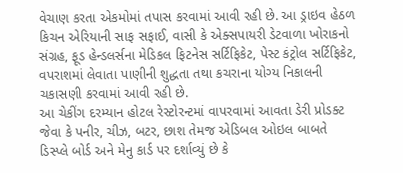વેચાણ કરતા એકમોમાં તપાસ કરવામાં આવી રહી છે. આ ડ્રાઇવ હેઠળ કિચન એરિયાની સાફ સફાઈ, વાસી કે એક્સપાયરી ડેટવાળા ખોરાકનો સંગ્રહ, ફૂડ હેન્ડલર્સના મેડિકલ ફિટનેસ સર્ટિફિકેટ, પેસ્ટ કંટ્રોલ સર્ટિફિકેટ, વપરાશમાં લેવાતા પાણીની શુદ્ધતા તથા કચરાના યોગ્ય નિકાલની ચકાસણી કરવામાં આવી રહી છે.
આ ચેકીંગ દરમ્યાન હોટલ રેસ્ટોરન્ટમાં વાપરવામાં આવતા ડેરી પ્રોડક્ટ જેવા કે પનીર, ચીઝ, બટર, છાશ તેમજ એડિબલ ઓઇલ બાબતે ડિસ્પ્લે બોર્ડ અને મેનુ કાર્ડ પર દર્શાવ્યું છે કે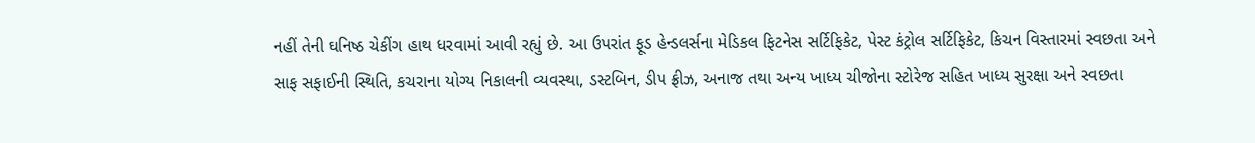નહીં તેની ઘનિષ્ઠ ચેકીંગ હાથ ધરવામાં આવી રહ્યું છે. આ ઉપરાંત ફૂડ હેન્ડલર્સના મેડિકલ ફિટનેસ સર્ટિફિકેટ, પેસ્ટ કંટ્રોલ સર્ટિફિકેટ, કિચન વિસ્તારમાં સ્વછતા અને સાફ સફાઈની સ્થિતિ, કચરાના યોગ્ય નિકાલની વ્યવસ્થા, ડસ્ટબિન, ડીપ ફ્રીઝ, અનાજ તથા અન્ય ખાધ્ય ચીજોના સ્ટોરેજ સહિત ખાધ્ય સુરક્ષા અને સ્વછતા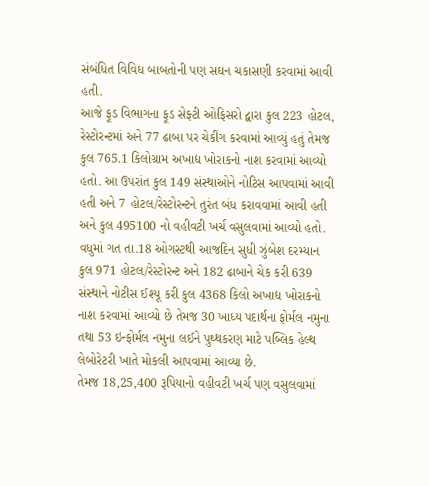સંબંધિત વિવિધ બાબતોની પણ સઘન ચકાસણી કરવામાં આવી હતી.
આજે ફૂડ વિભાગના ફૂડ સેફ્ટી ઓફિસરો દ્વારા કુલ 223 હોટલ, રેસ્ટોરન્ટમાં અને 77 ઢાબા પર ચેકીંગ કરવામાં આવ્યું હતું તેમજ કુલ 765.1 કિલોગ્રામ અખાદ્ય ખોરાકનો નાશ કરવામાં આવ્યો હતો. આ ઉપરાંત કુલ 149 સંસ્થાઓને નોટિસ આપવામાં આવી હતી અને 7 હોટલ/રેસ્ટોરન્ટને તુરંત બંધ કરાવવામાં આવી હતી અને કુલ 495100 નો વહીવટી ખર્ચ વસુલવામાં આવ્યો હતો.
વધુમાં ગત તા.18 ઓગસ્ટથી આજદિન સુધી ઝુંબેશ દરમ્યાન કુલ 971 હોટલ/રેસ્ટોરન્ટ અને 182 ઢાબાને ચેક કરી 639 સંસ્થાને નોટીસ ઈશ્યૂ કરી કુલ 4368 કિલો અખાદ્ય ખોરાકનો નાશ કરવામાં આવ્યો છે તેમજ 30 ખાધ્ય પદાર્થના ફોર્મલ નમુના તથા 53 ઇન્ફોર્મલ નમુના લઈને પુથ્થકરણ માટે પબ્લિક હેલ્થ લેબોરેટરી ખાતે મોકલી આપવામાં આવ્યા છે.
તેમજ 18,25,400 રૂપિયાનો વહીવટી ખર્ચ પણ વસુલવામાં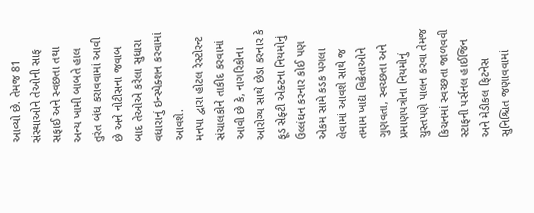આવ્યો છે. તેમજ 81 સંસ્થાઓને તેઓની સાફ સફાઈ અને સ્વછતા તથા અન્ય ખામી બાબતે હાલ તુરંત બંધ કરાવવામાં આવી છે અને નોટીસના જવાબ બાદ તેઓએ કરેલા સુધારા વધારાનું ઇન્સ્પેક્શન કરવામાં આવશે.
મનપા દ્વારા હોટલ રેસ્ટોરન્ટ સંચાલકોને તાકીદ કરવામાં આવી છે કે, નાગરિકોના આરોગ્ય સાથે છેડા કરનાર કે ફૂડ સેફ્ટી એક્ટના નિયમોનું ઉલ્લંઘન કરનાર કોઈ પણ એકમ સામે કડક પગલા લેવામાં આવશે સાથે જ તમામ ખાદ્ય વિક્રેતાઓને ગુણવતા, સ્વચ્છતા અને પ્રમાણપત્રોના નિયમોનું ચુસ્તપણે પાલન કરવા તેમજ કિચનમાં સ્વચ્છતા જાળવવી સ્ટાફની પર્સનલ હાઈજિન અને મેડીકલ ફિટનેસ સુનિશ્ચિત જણાવવામાં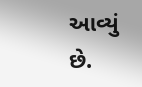આવ્યું છે.